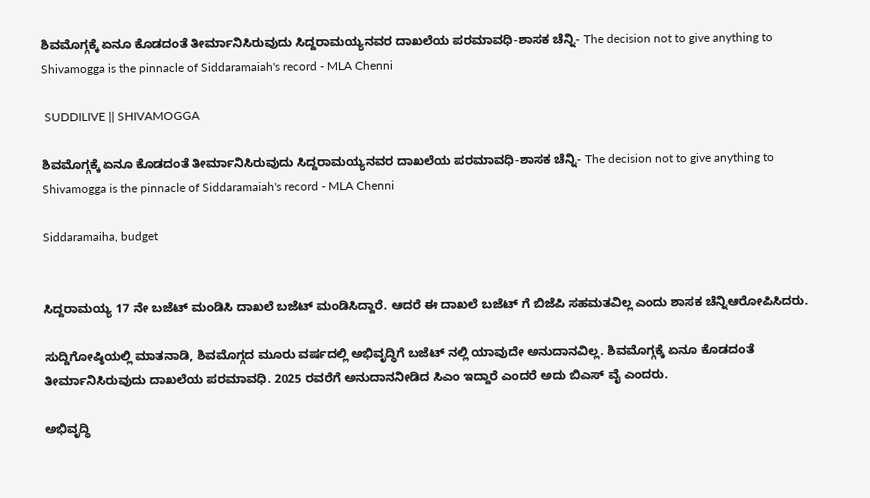ಶಿವಮೊಗ್ಗಕ್ಕೆ ಏನೂ ಕೊಡದಂತೆ ತೀರ್ಮಾನಿಸಿರುವುದು ಸಿದ್ದರಾಮಯ್ಯನವರ ದಾಖಲೆಯ ಪರಮಾವಧಿ-ಶಾಸಕ ಚೆನ್ನಿ- The decision not to give anything to Shivamogga is the pinnacle of Siddaramaiah's record - MLA Chenni

 SUDDILIVE || SHIVAMOGGA

ಶಿವಮೊಗ್ಗಕ್ಕೆ ಏನೂ ಕೊಡದಂತೆ ತೀರ್ಮಾನಿಸಿರುವುದು ಸಿದ್ದರಾಮಯ್ಯನವರ ದಾಖಲೆಯ ಪರಮಾವಧಿ-ಶಾಸಕ ಚೆನ್ನಿ- The decision not to give anything to Shivamogga is the pinnacle of Siddaramaiah's record - MLA Chenni

Siddaramaiha, budget


ಸಿದ್ದರಾಮಯ್ಯ 17 ನೇ ಬಜೆಟ್ ಮಂಡಿಸಿ ದಾಖಲೆ ಬಜೆಟ್ ಮಂಡಿಸಿದ್ದಾರೆ. ಆದರೆ ಈ ದಾಖಲೆ ಬಜೆಟ್ ಗೆ ಬಿಜೆಪಿ ಸಹಮತವಿಲ್ಲ ಎಂದು ಶಾಸಕ ಚೆನ್ನಿ‌ಆರೋಪಿಸಿದರು.

ಸುದ್ದಿಗೋಷ್ಠಿಯಲ್ಲಿ ಮಾತನಾಡಿ, ಶಿವಮೊಗ್ಗದ ಮೂರು ವರ್ಷದಲ್ಲಿ ಅಭಿವೃದ್ಧಿಗೆ ಬಜೆಟ್ ನಲ್ಲಿ ಯಾವುದೇ ಅನುದಾನವಿಲ್ಲ. ಶಿವಮೊಗ್ಗಕ್ಕೆ ಏನೂ ಕೊಡದಂತೆ ತೀರ್ಮಾನಿಸಿರುವುದು ದಾಖಲೆಯ ಪರಮಾವಧಿ. 2025 ರವರೆಗೆ ಅನುದಾನ‌ನೀಡಿದ ಸಿಎಂ ಇದ್ದಾರೆ ಎಂದರೆ ಅದು ಬಿಎಸ್ ವೈ ಎಂದರು.

ಅಭಿವೃದ್ಧಿ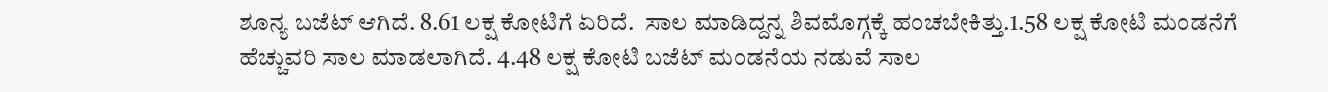ಶೂನ್ಯ ಬಜೆಟ್ ಆಗಿದೆ. 8.61 ಲಕ್ಷ ಕೋಟಿಗೆ ಏರಿದೆ.  ಸಾಲ ಮಾಡಿದ್ದನ್ನ ಶಿವಮೊಗ್ಗಕ್ಕೆ ಹಂಚಬೇಕಿತ್ತು.1.58 ಲಕ್ಷ ಕೋಟಿ ಮಂಡನೆಗೆ ಹೆಚ್ಚುವರಿ ಸಾಲ ಮಾಡಲಾಗಿದೆ. 4.48 ಲಕ್ಷ ಕೋಟಿ ಬಜೆಟ್ ಮಂಡನೆಯ ನಡುವೆ ಸಾಲ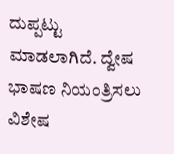ದುಪ್ಪಟ್ಟು ಮಾಡಲಾಗಿದೆ. ದ್ವೇಷ ಭಾಷಣ ನಿಯಂತ್ರಿಸಲು ವಿಶೇಷ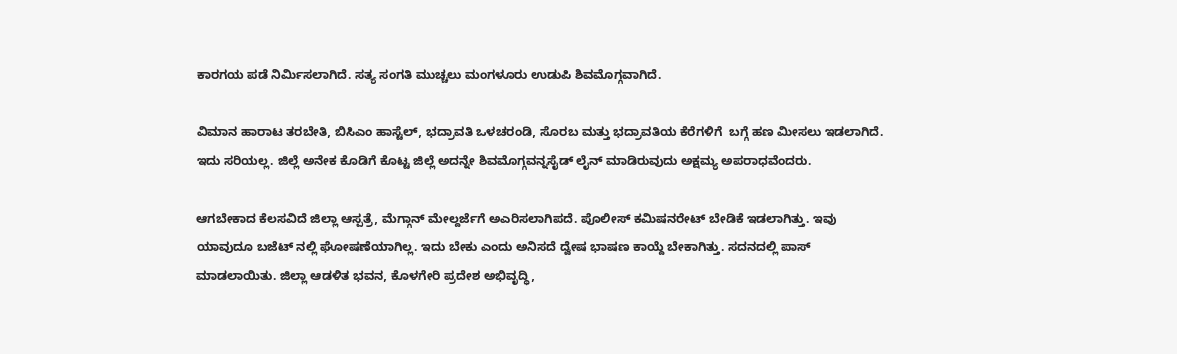ಕಾರಗಯ ಪಡೆ ನಿರ್ಮಿಸಲಾಗಿದೆ. ಸತ್ಯ ಸಂಗತಿ ಮುಚ್ಚಲು ಮಂಗಳೂರು ಉಡುಪಿ ಶಿವಮೊಗ್ಗವಾಗಿದೆ.

ವಿಮಾನ ಹಾರಾಟ ತರಬೇತಿ, ಬಿಸಿಎಂ ಹಾಸ್ಟೆಲ್, ಭದ್ರಾವತಿ ಒಳಚರಂಡಿ, ಸೊರಬ ಮತ್ತು ಭದ್ರಾವತಿಯ ಕೆರೆಗಳಿಗೆ  ಬಗ್ಗೆ ಹಣ ಮೀಸಲು ಇಡಲಾಗಿದೆ. ಇದು ಸರಿಯಲ್ಲ. ಜಿಲ್ಲೆ ಅನೇಕ ಕೊಡಿಗೆ ಕೊಟ್ಟ ಜಿಲ್ಲೆ ಅದನ್ನೇ ಶಿವಮೊಗ್ಗವನ್ನ‌ಸೈಡ್ ಲೈನ್ ಮಾಡಿರುವುದು ಅಕ್ಷಮ್ಯ ಅಪರಾಧವೆಂದರು.

ಆಗಬೇಕಾದ ಕೆಲಸವಿದೆ ಜಿಲ್ಲಾ ಆಸ್ಪತ್ರೆ, ಮೆಗ್ಗಾನ್ ಮೇಲ್ದರ್ಜೆಗೆ ಅಎರಿಸಲಾಗಿಪದೆ. ಪೊಲೀಸ್ ಕಮಿಷನರೇಟ್ ಬೇಡಿಕೆ ಇಡಲಾಗಿತ್ತು. ಇವು ಯಾವುದೂ ಬಜೆಟ್ ನಲ್ಲಿ ಘೋಷಣೆಯಾಗಿಲ್ಲ. ಇದು ಬೇಕು ಎಂದು ಅನಿಸದೆ ದ್ವೇಷ ಭಾಷಣ ಕಾಯ್ದೆ ಬೇಕಾಗಿತ್ತು. ಸದನದಲ್ಲಿ ಪಾಸ್ ಮಾಡಲಾಯಿತು. ಜಿಲ್ಲಾ ಆಡಳಿತ ಭವನ, ಕೊಳಗೇರಿ ಪ್ರದೇಶ ಅಭಿವೃದ್ಧಿ,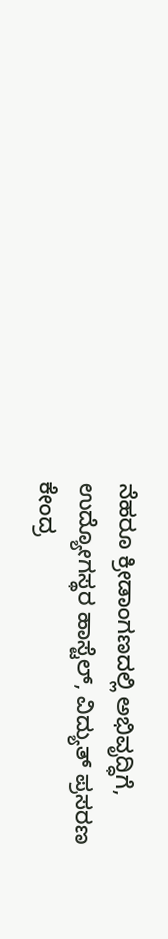ನೆಹರೂ ಕ್ರೀಡಾಂಗಣದಲ್ಲಿ ಅಭಿವೃದ್ಧಿಗೆ, ಉದ್ಯೋಗಸ್ಥರ ಹಾಸ್ಟೆಲ್, ವಿದ್ಯುತ್ ಪ್ರಸರಣ ಕೇಂದ್ರ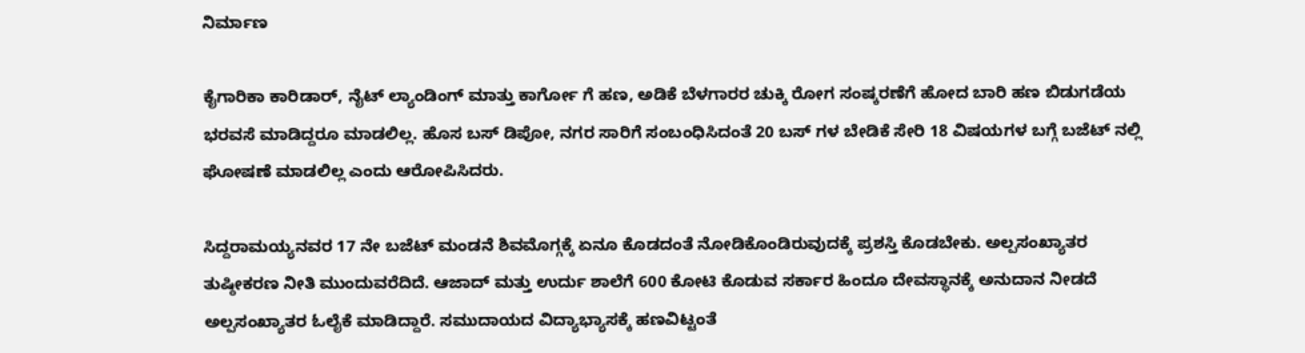ನಿರ್ಮಾಣ

ಕೈಗಾರಿಕಾ ಕಾರಿಡಾರ್, ನೈಟ್ ಲ್ಯಾಂಡಿಂಗ್ ಮಾತ್ತು ಕಾರ್ಗೋ ಗೆ ಹಣ, ಅಡಿಕೆ ಬೆಳಗಾರರ ಚುಕ್ಕಿ ರೋಗ ಸಂಷ್ಕರಣೆಗೆ ಹೋದ ಬಾರಿ ಹಣ ಬಿಡುಗಡೆಯ ಭರವಸೆ ಮಾಡಿದ್ದರೂ ಮಾಡಲಿಲ್ಲ. ಹೊಸ ಬಸ್ ಡಿಪೋ, ನಗರ ಸಾರಿಗೆ ಸಂಬಂಧಿಸಿದಂತೆ 20 ಬಸ್ ಗಳ ಬೇಡಿಕೆ ಸೇರಿ 18 ವಿಷಯಗಳ ಬಗ್ಗೆ ಬಜೆಟ್ ನಲ್ಲಿ ಘೋಷಣೆ ಮಾಡಲಿಲ್ಲ ಎಂದು ಆರೋಪಿಸಿದರು.

ಸಿದ್ದರಾಮಯ್ಯನವರ 17 ನೇ ಬಜೆಟ್ ಮಂಡನೆ ಶಿವಮೊಗ್ಗಕ್ಕೆ ಏನೂ ಕೊಡದಂತೆ ನೋಡಿಕೊಂಡಿರುವುದಕ್ಕೆ ಪ್ರಶಸ್ತಿ ಕೊಡಬೇಕು. ಅಲ್ಪಸಂಖ್ಯಾತರ ತುಷ್ಠೀಕರಣ ನೀತಿ ಮುಂದುವರೆದಿದೆ. ಆಜಾದ್ ಮತ್ತು ಉರ್ದು ಶಾಲೆಗೆ 600 ಕೋಟಿ ಕೊಡುವ ಸರ್ಕಾರ ಹಿಂದೂ ದೇವಸ್ಥಾನಕ್ಕೆ ಅನುದಾನ ನೀಡದೆ ಅಲ್ಪಸಂಖ್ಯಾತರ ಓಲೈಕೆ ಮಾಡಿದ್ದಾರೆ. ಸಮುದಾಯದ ವಿದ್ಯಾಭ್ಯಾಸಕ್ಕೆ ಹಣವಿಟ್ಟಂತೆ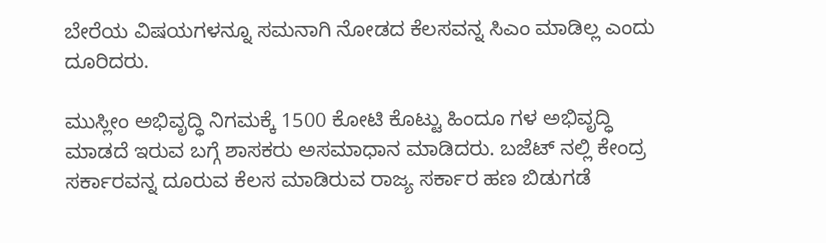ಬೇರೆಯ ವಿಷಯಗಳನ್ನೂ ಸಮನಾಗಿ ನೋಡದ ಕೆಲಸವನ್ನ ಸಿಎಂ ಮಾಡಿಲ್ಲ ಎಂದು ದೂರಿದರು.

ಮುಸ್ಲೀಂ ಅಭಿವೃದ್ಧಿ ನಿಗಮಕ್ಕೆ 1500 ಕೋಟಿ ಕೊಟ್ಟು ಹಿಂದೂ ಗಳ ಅಭಿವೃದ್ಧಿ ಮಾಡದೆ ಇರುವ ಬಗ್ಗೆ ಶಾಸಕರು ಅಸಮಾಧಾನ ಮಾಡಿದರು. ಬಜೆಟ್ ನಲ್ಲಿ ಕೇಂದ್ರ ಸರ್ಕಾರವನ್ನ ದೂರುವ ಕೆಲಸ ಮಾಡಿರುವ ರಾಜ್ಯ ಸರ್ಕಾರ ಹಣ ಬಿಡುಗಡೆ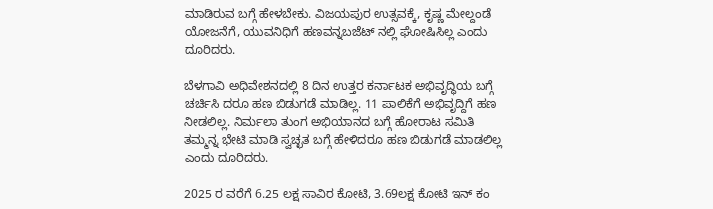ಮಾಡಿರುವ ಬಗ್ಗೆ ಹೇಳಬೇಕು. ವಿಜಯಪುರ ಉತ್ಸವಕ್ಕೆ, ಕೃಷ್ಣ ಮೇಲ್ದಂಡೆ ಯೋಜನೆಗೆ, ಯುವನಿಧಿಗೆ ಹಣವನ್ನ‌ಬಜೆಟ್ ನಲ್ಲಿ ಘೋಷಿಸಿಲ್ಲ ಎಂದು ದೂರಿದರು.

ಬೆಳಗಾವಿ ಅಧಿವೇಶನದಲ್ಲಿ 8 ದಿನ ಉತ್ತರ ಕರ್ನಾಟಕ ಅಭಿವೃದ್ಧಿಯ ಬಗ್ಗೆ ಚರ್ಚಿಸಿ ದರೂ ಹಣ ಬಿಡುಗಡೆ ಮಾಡಿಲ್ಲ. 11 ಪಾಲಿಕೆಗೆ ಅಭಿವೃದ್ದಿಗೆ ಹಣ ನೀಡಲಿಲ್ಲ. ನಿರ್ಮಲಾ ತುಂಗ ಅಭಿಯಾನದ ಬಗ್ಗೆ ಹೋರಾಟ ಸಮಿತಿ ತಮ್ಮನ್ನ ಭೇಟಿ ಮಾಡಿ ಸ್ವಚ್ಛತ ಬಗ್ಗೆ ಹೇಳಿದರೂ ಹಣ ಬಿಡುಗಡೆ ಮಾಡಲಿಲ್ಲ ಎಂದು ದೂರಿದರು.

2025 ರ ವರೆಗೆ 6.25 ಲಕ್ಷ ಸಾವಿರ ಕೋಟಿ, 3.69ಲಕ್ಷ ಕೋಟಿ ಇನ್ ಕಂ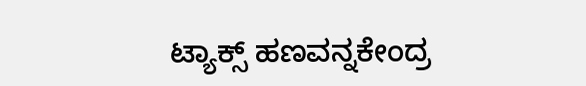ಟ್ಯಾಕ್ಸ್ ಹಣವನ್ನ‌ಕೇಂದ್ರ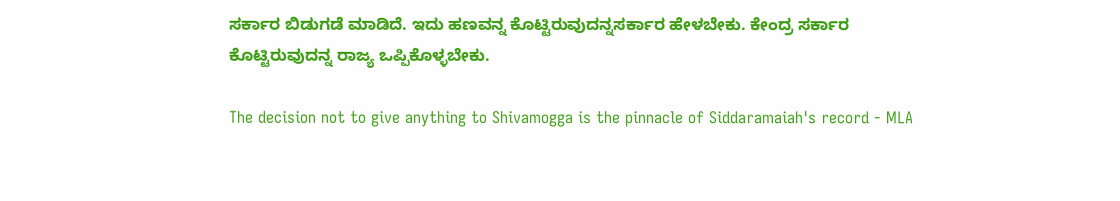ಸರ್ಕಾರ ಬಿಡುಗಡೆ ಮಾಡಿದೆ. ಇದು ಹಣವನ್ನ ಕೊಟ್ಟಿರುವುದನ್ನ‌ಸರ್ಕಾರ ಹೇಳಬೇಕು. ಕೇಂದ್ರ ಸರ್ಕಾರ ಕೊಟ್ಟಿರುವುದನ್ನ ರಾಜ್ಯ ಒಪ್ಪಿಕೊಳ್ಳಬೇಕು.

The decision not to give anything to Shivamogga is the pinnacle of Siddaramaiah's record - MLA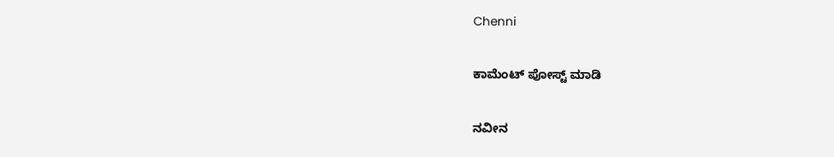Chenni

ಕಾಮೆಂಟ್‌‌ ಪೋಸ್ಟ್‌ ಮಾಡಿ

ನವೀನ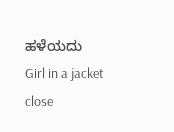ಹಳೆಯದು
Girl in a jacket
close